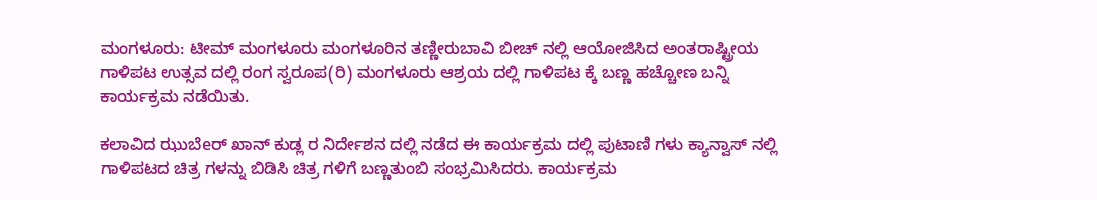ಮಂಗಳೂರು: ಟೀಮ್ ಮಂಗಳೂರು ಮಂಗಳೂರಿನ ತಣ್ಣೀರುಬಾವಿ ಬೀಚ್ ನಲ್ಲಿ ಆಯೋಜಿಸಿದ ಅಂತರಾಷ್ಟ್ರೀಯ ಗಾಳಿಪಟ ಉತ್ಸವ ದಲ್ಲಿ ರಂಗ ಸ್ವರೂಪ(ರಿ) ಮಂಗಳೂರು ಆಶ್ರಯ ದಲ್ಲಿ ಗಾಳಿಪಟ ಕ್ಕೆ ಬಣ್ಣ ಹಚ್ಚೋಣ ಬನ್ನಿ ಕಾರ್ಯಕ್ರಮ ನಡೆಯಿತು.

ಕಲಾವಿದ ಝುಬೆeರ್ ಖಾನ್ ಕುಡ್ಲ ರ ನಿರ್ದೇಶನ ದಲ್ಲಿ ನಡೆದ ಈ ಕಾರ್ಯಕ್ರಮ ದಲ್ಲಿ ಪುಟಾಣಿ ಗಳು ಕ್ಯಾನ್ವಾಸ್ ನಲ್ಲಿ ಗಾಳಿಪಟದ ಚಿತ್ರ ಗಳನ್ನು ಬಿಡಿಸಿ ಚಿತ್ರ ಗಳಿಗೆ ಬಣ್ಣತುಂಬಿ ಸಂಭ್ರಮಿಸಿದರು. ಕಾರ್ಯಕ್ರಮ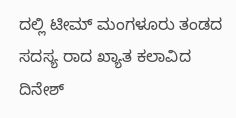ದಲ್ಲಿ ಟೀಮ್ ಮಂಗಳೂರು ತಂಡದ ಸದಸ್ಯ ರಾದ ಖ್ಯಾತ ಕಲಾವಿದ ದಿನೇಶ್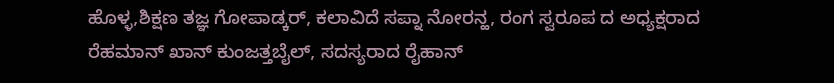ಹೊಳ್ಳ,ಶಿಕ್ಷಣ ತಜ್ಞ ಗೋಪಾಡ್ಕರ್, ಕಲಾವಿದೆ ಸಪ್ನಾ ನೋರನ್ಹ, ರಂಗ ಸ್ವರೂಪ ದ ಅಧ್ಯಕ್ಷರಾದ ರೆಹಮಾನ್ ಖಾನ್ ಕುಂಜತ್ತಬೈಲ್, ಸದಸ್ಯರಾದ ರೈಹಾನ್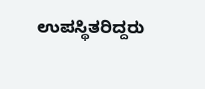ಉಪಸ್ಥಿತರಿದ್ದರು